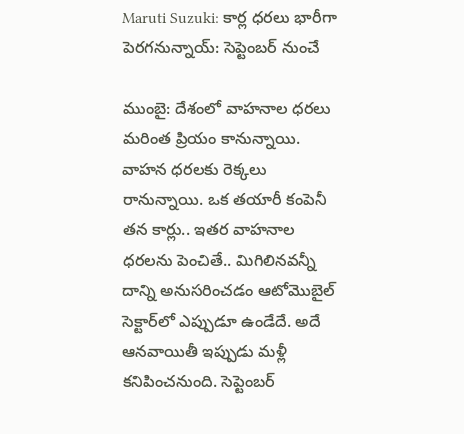Maruti Suzuki: కార్ల ధరలు భారీగా పెరగనున్నాయ్: సెప్టెంబర్ నుంచే

ముంబై: దేశంలో వాహనాల ధరలు మరింత ప్రియం కానున్నాయి. వాహన ధరలకు రెక్కలు రానున్నాయి. ఒక తయారీ కంపెనీ తన కార్లు.. ఇతర వాహనాల ధరలను పెంచితే.. మిగిలినవన్నీ దాన్ని అనుసరించడం ఆటోమొబైల్ సెక్టార్‌లో ఎప్పుడూ ఉండేదే. అదే ఆనవాయితీ ఇప్పుడు మళ్లీ కనిపించనుంది. సెప్టెంబర్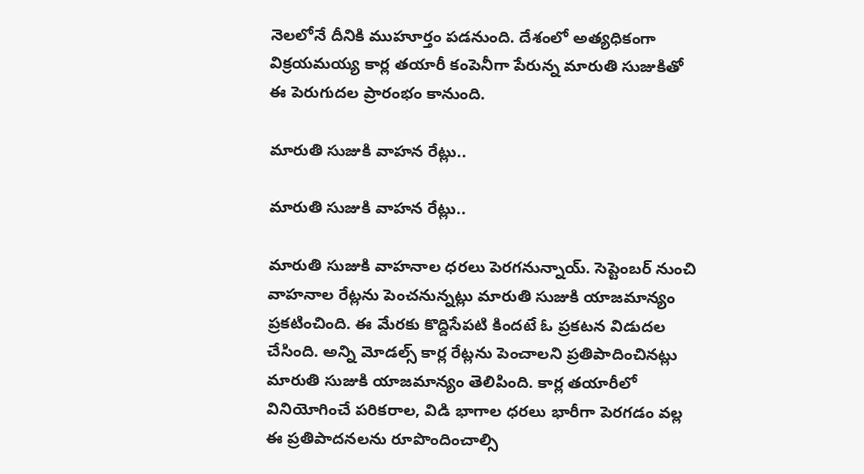నెలలోనే దీనికి ముహూర్తం పడనుంది. దేశంలో అత్యధికంగా విక్రయమయ్య కార్ల తయారీ కంపెనీగా పేరున్న మారుతి సుజుకితో ఈ పెరుగుదల ప్రారంభం కానుంది.

మారుతి సుజుకి వాహన రేట్లు..

మారుతి సుజుకి వాహన రేట్లు..

మారుతి సుజుకి వాహనాల ధరలు పెరగనున్నాయ్. సెప్టెంబర్ నుంచి వాహనాల రేట్లను పెంచనున్నట్లు మారుతి సుజుకి యాజమాన్యం ప్రకటించింది. ఈ మేరకు కొద్దిసేపటి కిందటే ఓ ప్రకటన విడుదల చేసింది. అన్ని మోడల్స్ కార్ల రేట్లను పెంచాలని ప్రతిపాదించినట్లు మారుతి సుజుకి యాజమాన్యం తెలిపింది. కార్ల తయారీలో వినియోగించే పరికరాల, విడి భాగాల ధరలు భారీగా పెరగడం వల్ల ఈ ప్రతిపాదనలను రూపొందించాల్సి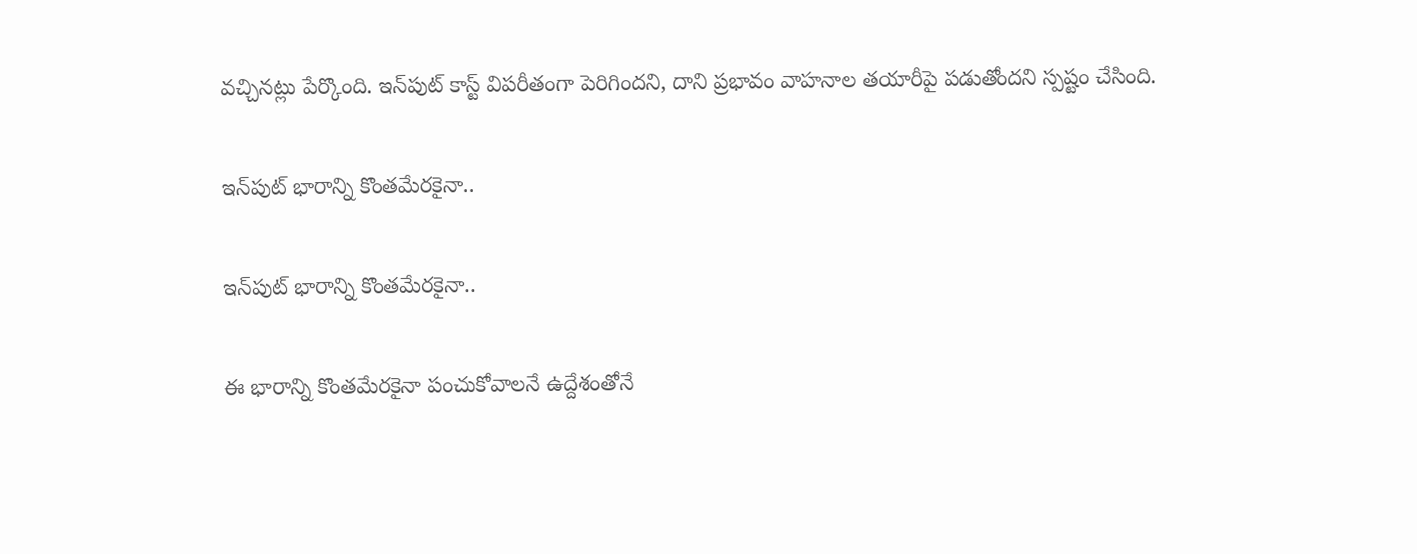వచ్చినట్లు పేర్కొంది. ఇన్‌పుట్ కాస్ట్ విపరీతంగా పెరిగిందని, దాని ప్రభావం వాహనాల తయారీపై పడుతోందని స్పష్టం చేసింది.

ఇన్‌పుట్ భారాన్ని కొంతమేరకైనా..

ఇన్‌పుట్ భారాన్ని కొంతమేరకైనా..

ఈ భారాన్ని కొంతమేరకైనా పంచుకోవాలనే ఉద్దేశంతోనే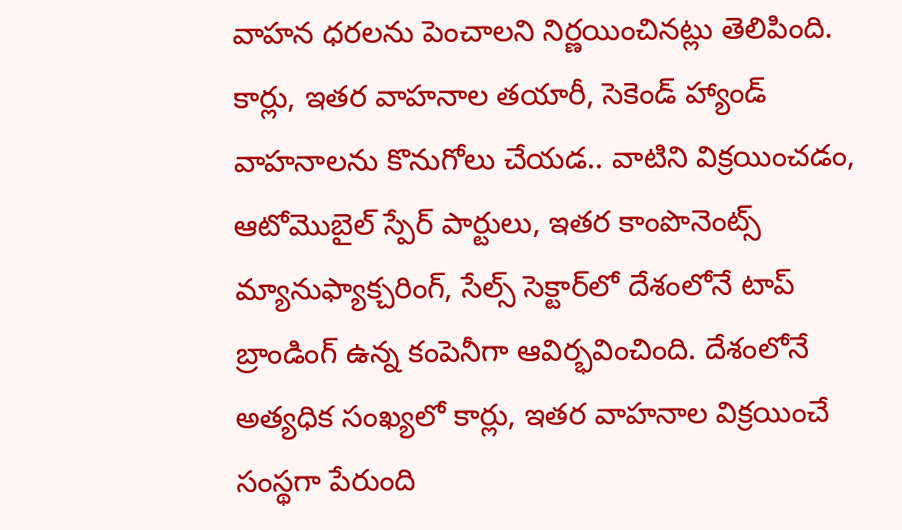వాహన ధరలను పెంచాలని నిర్ణయించినట్లు తెలిపింది. కార్లు, ఇతర వాహనాల తయారీ, సెకెండ్ హ్యాండ్ వాహనాలను కొనుగోలు చేయడ.. వాటిని విక్రయించడం, ఆటోమొబైల్ స్పేర్ పార్టులు, ఇతర కాంపొనెంట్స్ మ్యానుఫ్యాక్చరింగ్, సేల్స్ సెక్టార్‌లో దేశంలోనే టాప్ బ్రాండింగ్ ఉన్న కంపెనీగా ఆవిర్భవించింది. దేశంలోనే అత్యధిక సంఖ్యలో కార్లు, ఇతర వాహనాల విక్రయించే సంస్థగా పేరుంది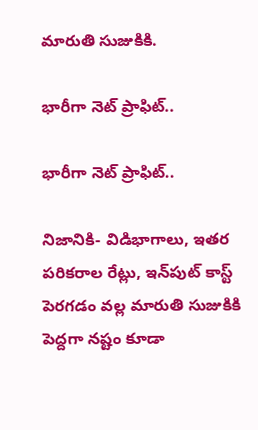మారుతి సుజుకికి.

భారీగా నెట్ ప్రాఫిట్..

భారీగా నెట్ ప్రాఫిట్..

నిజానికి- విడిభాగాలు, ఇతర పరికరాల రేట్లు, ఇన్‌పుట్ కాస్ట్ పెరగడం వల్ల మారుతి సుజుకికి పెద్దగా నష్టం కూడా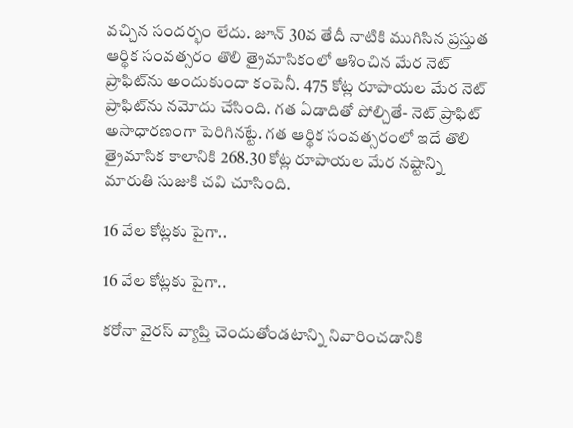వచ్చిన సందర్భం లేదు. జూన్ 30వ తేదీ నాటికి ముగిసిన ప్రస్తుత ఆర్థిక సంవత్సరం తొలి త్రైమాసికంలో ఆశించిన మేర నెట్ ప్రాఫిట్‌ను అందుకుందా కంపెనీ. 475 కోట్ల రూపాయల మేర నెట్ ప్రాఫిట్‌ను నమోదు చేసింది. గత ఏడాదితో పోల్చితే- నెట్ ప్రాఫిట్ అసాధారణంగా పెరిగినట్టే. గత ఆర్థిక సంవత్సరంలో ఇదే తొలి త్రైమాసిక కాలానికి 268.30 కోట్ల రూపాయల మేర నష్టాన్ని మారుతి సుజుకి చవి చూసింది.

16 వేల కోట్లకు పైగా..

16 వేల కోట్లకు పైగా..

కరోనా వైరస్ వ్యాప్తి చెందుతోండటాన్ని నివారించడానికి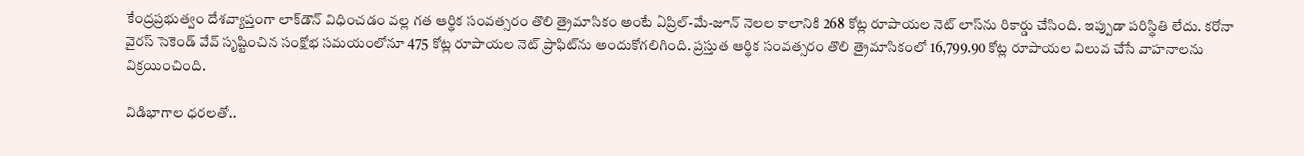కేంద్రప్రభుత్వం దేశవ్యాప్తంగా లాక్‌డౌన్ విధించడం వల్ల గత ఆర్థిక సంవత్సరం తొలి త్రైమాసికం అంటే ఏప్రిల్-మే-జూన్ నెలల కాలానికి 268 కోట్ల రూపాయల నెట్ లాస్‌ను రికార్డు చేసింది. ఇప్పుడా పరిస్థితి లేదు. కరోనా వైరస్ సెకెండ్ వేవ్ సృష్టించిన సంక్షోభ సమయంలోనూ 475 కోట్ల రూపాయల నెట్ ప్రాఫిట్‌ను అందుకోగలిగింది. ప్రస్తుత ఆర్థిక సంవత్సరం తొలి త్రైమాసికంలో 16,799.90 కోట్ల రూపాయల విలువ చేసే వాహనాలను విక్రయించింది.

విడిభాగాల ధరలతో..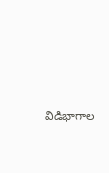విడిభాగాల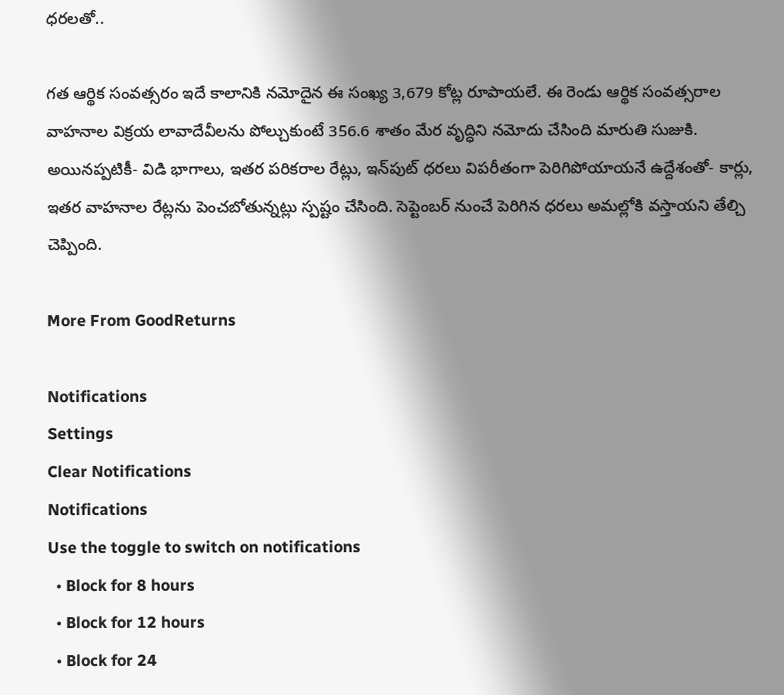ధరలతో..

గత ఆర్థిక సంవత్సరం ఇదే కాలానికి నమోదైన ఈ సంఖ్య 3,679 కోట్ల రూపాయలే. ఈ రెండు ఆర్థిక సంవత్సరాల వాహనాల విక్రయ లావాదేవీలను పోల్చుకుంటే 356.6 శాతం మేర వృద్ధిని నమోదు చేసింది మారుతి సుజుకి. అయినప్పటికీ- విడి భాగాలు, ఇతర పరికరాల రేట్లు, ఇన్‌పుట్ ధరలు విపరీతంగా పెరిగిపోయాయనే ఉద్దేశంతో- కార్లు, ఇతర వాహనాల రేట్లను పెంచబోతున్నట్లు స్పష్టం చేసింది. సెప్టెంబర్ నుంచే పెరిగిన ధరలు అమల్లోకి వస్తాయని తేల్చి చెప్పింది.

More From GoodReturns

Notifications
Settings
Clear Notifications
Notifications
Use the toggle to switch on notifications
  • Block for 8 hours
  • Block for 12 hours
  • Block for 24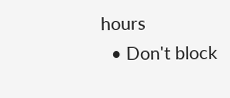hours
  • Don't block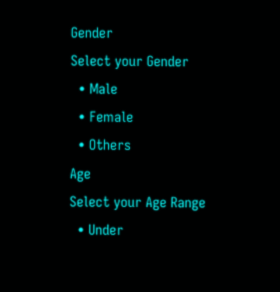Gender
Select your Gender
  • Male
  • Female
  • Others
Age
Select your Age Range
  • Under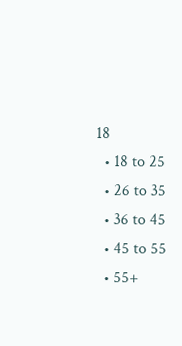18
  • 18 to 25
  • 26 to 35
  • 36 to 45
  • 45 to 55
  • 55+